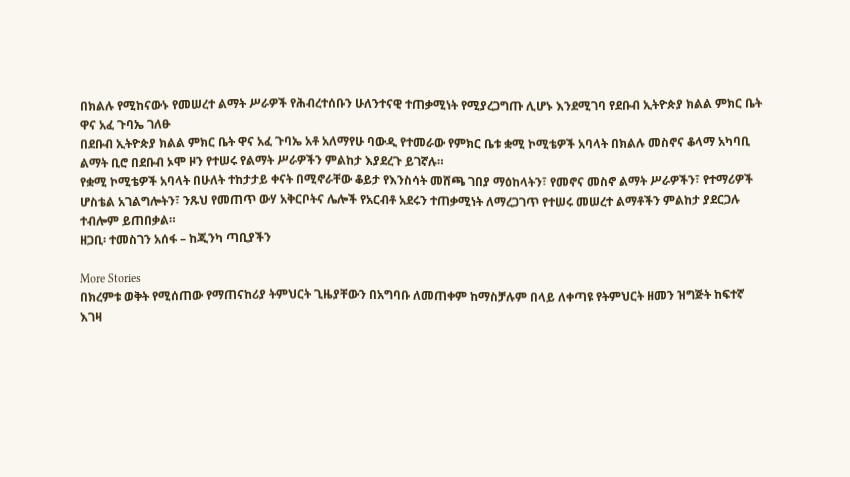በክልሉ የሚከናውኑ የመሠረተ ልማት ሥራዎች የሕብረተሰቡን ሁለንተናዊ ተጠቃሚነት የሚያረጋግጡ ሊሆኑ እንደሚገባ የደቡብ ኢትዮጵያ ክልል ምክር ቤት ዋና አፈ ጉባኤ ገለፁ
በደቡብ ኢትዮጵያ ክልል ምክር ቤት ዋና አፈ ጉባኤ አቶ አለማየሁ ባውዲ የተመራው የምክር ቤቱ ቋሚ ኮሚቴዎች አባላት በክልሉ መስኖና ቆላማ አካባቢ ልማት ቢሮ በደቡብ ኦሞ ዞን የተሠሩ የልማት ሥራዎችን ምልከታ እያደረጉ ይገኛሉ።
የቋሚ ኮሚቴዎች አባላት በሁለት ተከታታይ ቀናት በሚኖራቸው ቆይታ የእንስሳት መሸጫ ገበያ ማዕከላትን፣ የመኖና መስኖ ልማት ሥራዎችን፣ የተማሪዎች ሆስቴል አገልግሎትን፣ ንጹህ የመጠጥ ውሃ አቅርቦትና ሌሎች የአርብቶ አደሩን ተጠቃሚነት ለማረጋገጥ የተሠሩ መሠረተ ልማቶችን ምልከታ ያደርጋሉ ተብሎም ይጠበቃል።
ዘጋቢ፡ ተመስገን አሰፋ – ከጂንካ ጣቢያችን

More Stories
በክረምቱ ወቅት የሚሰጠው የማጠናከሪያ ትምህርት ጊዜያቸውን በአግባቡ ለመጠቀም ከማስቻሉም በላይ ለቀጣዩ የትምህርት ዘመን ዝግጅት ከፍተኛ እገዛ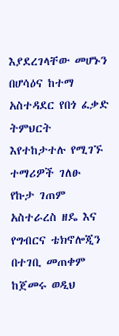እያደረገላቸው መሆኑን በሆሳዕና ከተማ አስተዳደር የበጎ ፈቃድ ትምህርት እየተከታተሉ የሚገኙ ተማሪዎች ገለፁ
የኩታ ገጠም አስተራረስ ዘዴ እና የግብርና ቴክኖሎጂን በተገቢ መጠቀም ከጀመሩ ወዲህ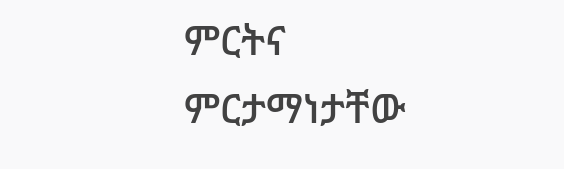ምርትና ምርታማነታቸው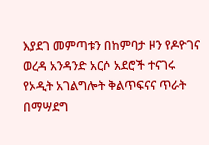እያደገ መምጣቱን በከምባታ ዞን የዶዮገና ወረዳ አንዳንድ አርሶ አደሮች ተናገሩ
የኦዲት አገልግሎት ቅልጥፍናና ጥራት በማሣደግ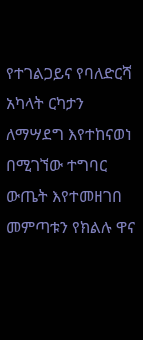የተገልጋይና የባለድርሻ አካላት ርካታን ለማሣደግ እየተከናወነ በሚገኘው ተግባር ውጤት እየተመዘገበ መምጣቱን የክልሉ ዋና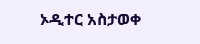ኦዲተር አስታወቀ